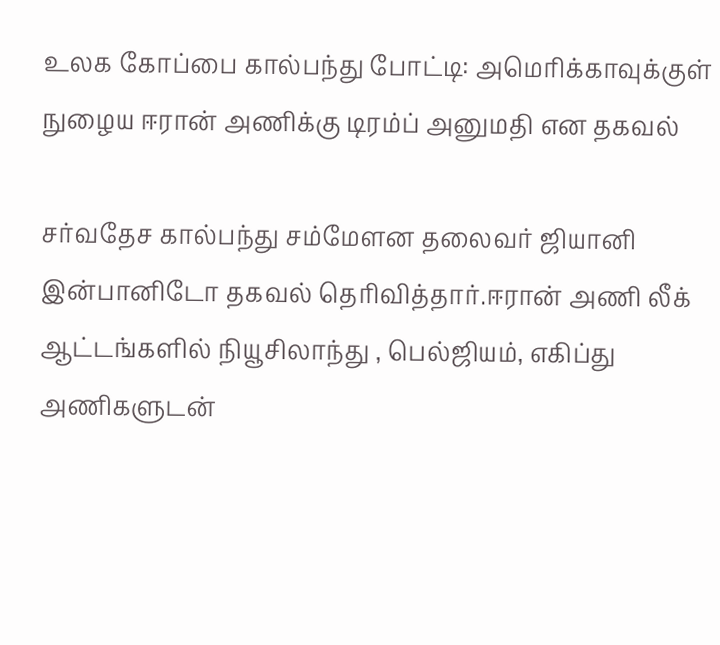உலக கோப்பை கால்பந்து போட்டி: அமெரிக்காவுக்குள் நுழைய ஈரான் அணிக்கு டிரம்ப் அனுமதி என தகவல்

சர்வதேச கால்பந்து சம்மேளன தலைவர் ஜியானி இன்பானிடோ தகவல் தெரிவித்தார்.ஈரான் அணி லீக் ஆட்டங்களில் நியூசிலாந்து , பெல்ஜியம், எகிப்து அணிகளுடன்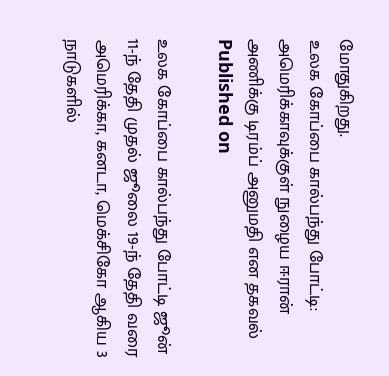மோதுகிறது.
உலக கோப்பை கால்பந்து போட்டி: அமெரிக்காவுக்குள் நுழைய ஈரான் அணிக்கு டிரம்ப் அனுமதி என தகவல்
Published on

உலக கோப்பை கால்பந்து போட்டி ஜூன் 11-ந் தேதி முதல் ஜூலை 19-ந் தேதி வரை அமெரிக்கா, கனடா, மெக்சிகோ ஆகிய 3 நாடுகளில்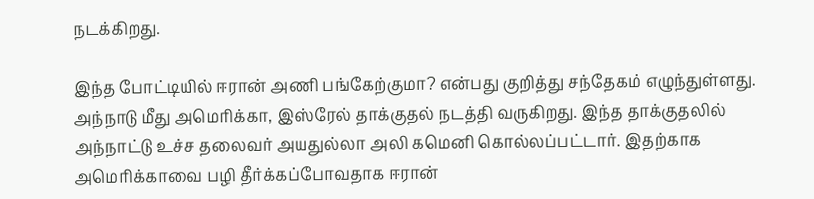நடக்கிறது.

இந்த போட்டியில் ஈரான் அணி பங்கேற்குமா? என்பது குறித்து சந்தேகம் எழுந்துள்ளது. அந்நாடு மீது அமெரிக்கா, இஸ்ரேல் தாக்குதல் நடத்தி வருகிறது. இந்த தாக்குதலில் அந்நாட்டு உச்ச தலைவர் அயதுல்லா அலி கமெனி கொல்லப்பட்டார். இதற்காக அமெரிக்காவை பழி தீர்க்கப்போவதாக ஈரான்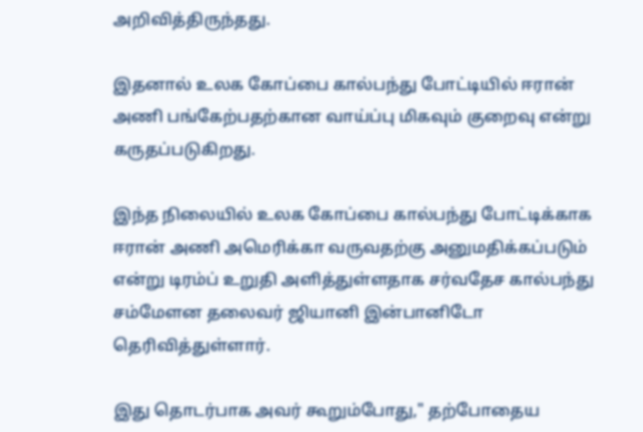அறிவித்திருந்தது.

இதனால் உலக கோப்பை கால்பந்து போட்டியில் ஈரான் அணி பங்கேற்பதற்கான வாய்ப்பு மிகவும் குறைவு என்று கருதப்படுகிறது.

இந்த நிலையில் உலக கோப்பை கால்பந்து போட்டிக்காக ஈரான் அணி அமெரிக்கா வருவதற்கு அனுமதிக்கப்படும் என்று டிரம்ப் உறுதி அளித்துள்ளதாக சர்வதேச கால்பந்து சம்மேளன தலைவர் ஜியானி இன்பானிடோ தெரிவித்துள்ளார்.

இது தொடர்பாக அவர் கூறும்போது," தற்போதைய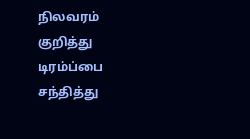நிலவரம் குறித்து டிரம்ப்பை சந்தித்து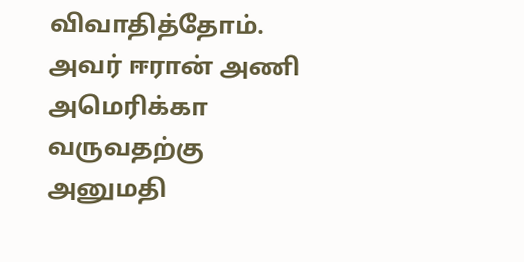விவாதித்தோம். அவர் ஈரான் அணி அமெரிக்கா வருவதற்கு அனுமதி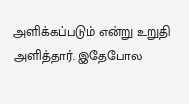அளிக்கப்படும் என்று உறுதி அளித்தார். இதேபோல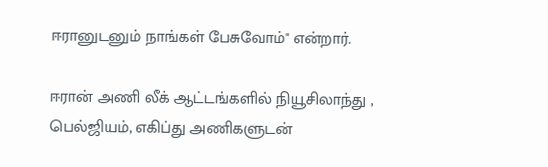ஈரானுடனும் நாங்கள் பேசுவோம்" என்றார்.

ஈரான் அணி லீக் ஆட்டங்களில் நியூசிலாந்து , பெல்ஜியம், எகிப்து அணிகளுடன்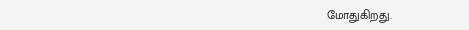மோதுகிறது.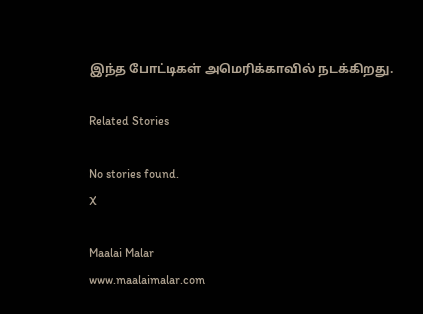இந்த போட்டிகள் அமெரிக்காவில் நடக்கிறது.

Related Stories

No stories found.
X

Maalai Malar
www.maalaimalar.com